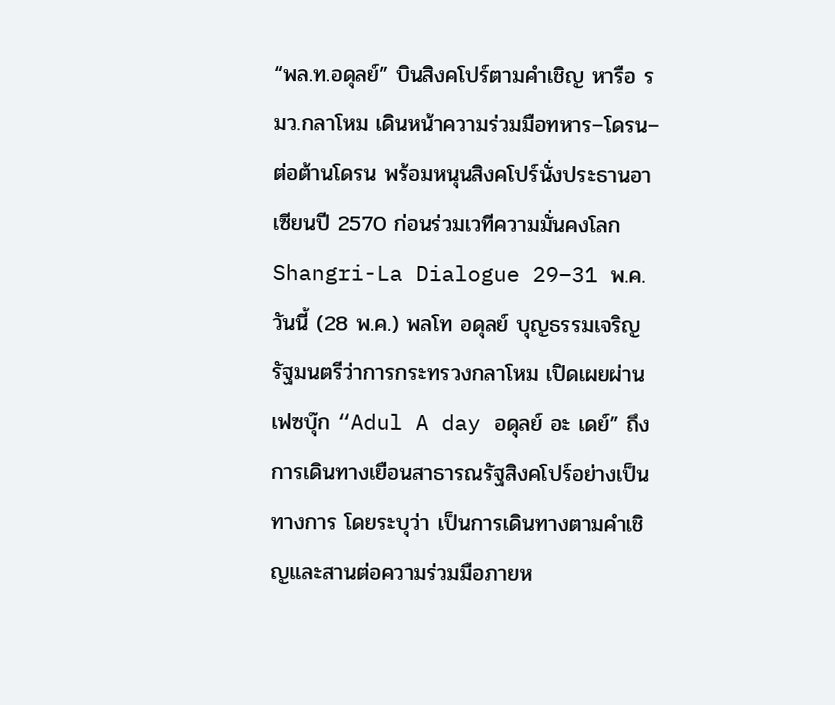“พล.ท.อดุลย์” บินสิงคโปร์ตามคำเชิญ หารือ รมว.กลาโหม เดินหน้าความร่วมมือทหาร–โดรน–ต่อต้านโดรน พร้อมหนุนสิงคโปร์นั่งประธานอาเซียนปี 2570 ก่อนร่วมเวทีความมั่นคงโลก Shangri-La Dialogue 29–31 พ.ค.
วันนี้ (28 พ.ค.) พลโท อดุลย์ บุญธรรมเจริญ รัฐมนตรีว่าการกระทรวงกลาโหม เปิดเผยผ่านเฟซบุ๊ก “Adul A day อดุลย์ อะ เดย์” ถึงการเดินทางเยือนสาธารณรัฐสิงคโปร์อย่างเป็นทางการ โดยระบุว่า เป็นการเดินทางตามคำเชิญและสานต่อความร่วมมือภายห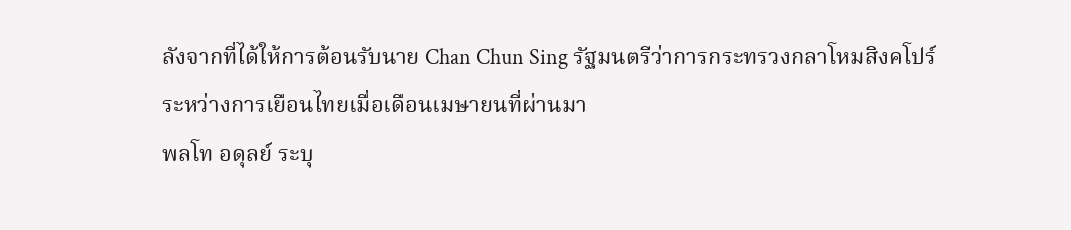ลังจากที่ได้ให้การต้อนรับนาย Chan Chun Sing รัฐมนตรีว่าการกระทรวงกลาโหมสิงคโปร์ ระหว่างการเยือนไทยเมื่อเดือนเมษายนที่ผ่านมา
พลโท อดุลย์ ระบุ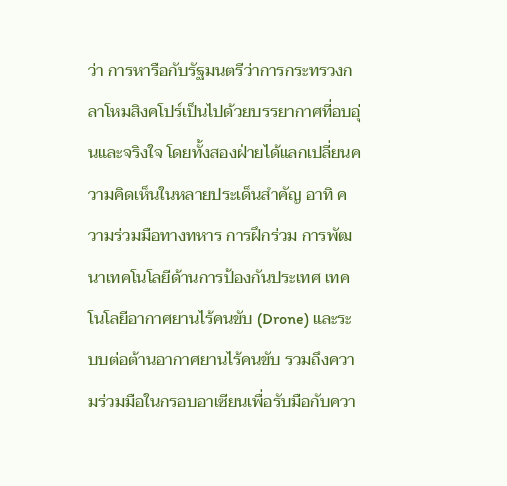ว่า การหารือกับรัฐมนตรีว่าการกระทรวงกลาโหมสิงคโปร์เป็นไปด้วยบรรยากาศที่อบอุ่นและจริงใจ โดยทั้งสองฝ่ายได้แลกเปลี่ยนความคิดเห็นในหลายประเด็นสำคัญ อาทิ ความร่วมมือทางทหาร การฝึกร่วม การพัฒนาเทคโนโลยีด้านการป้องกันประเทศ เทคโนโลยีอากาศยานไร้คนขับ (Drone) และระบบต่อต้านอากาศยานไร้คนขับ รวมถึงความร่วมมือในกรอบอาเซียนเพื่อรับมือกับควา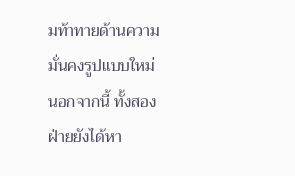มท้าทายด้านความมั่นคงรูปแบบใหม่
นอกจากนี้ ทั้งสองฝ่ายยังได้หา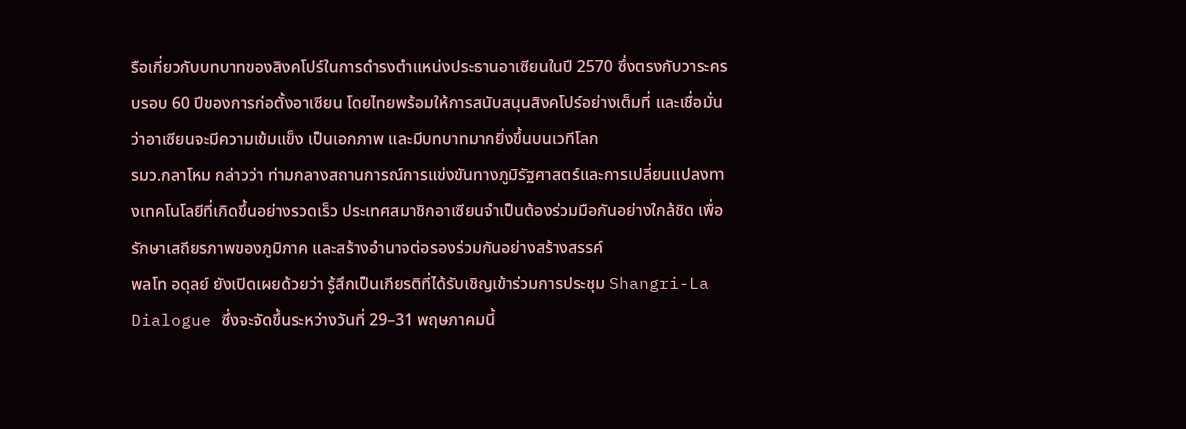รือเกี่ยวกับบทบาทของสิงคโปร์ในการดำรงตำแหน่งประธานอาเซียนในปี 2570 ซึ่งตรงกับวาระครบรอบ 60 ปีของการก่อตั้งอาเซียน โดยไทยพร้อมให้การสนับสนุนสิงคโปร์อย่างเต็มที่ และเชื่อมั่นว่าอาเซียนจะมีความเข้มแข็ง เป็นเอกภาพ และมีบทบาทมากยิ่งขึ้นบนเวทีโลก
รมว.กลาโหม กล่าวว่า ท่ามกลางสถานการณ์การแข่งขันทางภูมิรัฐศาสตร์และการเปลี่ยนแปลงทางเทคโนโลยีที่เกิดขึ้นอย่างรวดเร็ว ประเทศสมาชิกอาเซียนจำเป็นต้องร่วมมือกันอย่างใกล้ชิด เพื่อรักษาเสถียรภาพของภูมิภาค และสร้างอำนาจต่อรองร่วมกันอย่างสร้างสรรค์
พลโท อดุลย์ ยังเปิดเผยด้วยว่า รู้สึกเป็นเกียรติที่ได้รับเชิญเข้าร่วมการประชุม Shangri-La Dialogue ซึ่งจะจัดขึ้นระหว่างวันที่ 29–31 พฤษภาคมนี้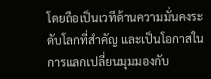โดยถือเป็นเวทีด้านความมั่นคงระดับโลกที่สำคัญ และเป็นโอกาสในการแลกเปลี่ยนมุมมองกับ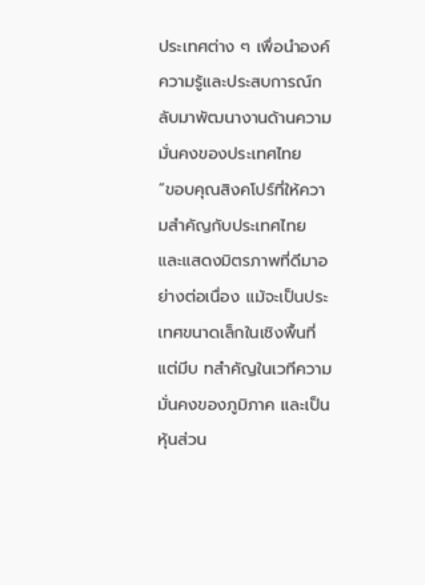ประเทศต่าง ๆ เพื่อนำองค์ความรู้และประสบการณ์กลับมาพัฒนางานด้านความมั่นคงของประเทศไทย
“ขอบคุณสิงคโปร์ที่ให้ความสำคัญกับประเทศไทย และแสดงมิตรภาพที่ดีมาอย่างต่อเนื่อง แม้จะเป็นประเทศขนาดเล็กในเชิงพื้นที่ แต่มีบ ทสำคัญในเวทีความมั่นคงของภูมิภาค และเป็นหุ้นส่วน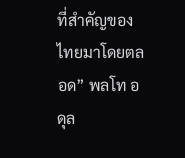ที่สำคัญของไทยมาโดยตลอด” พลโท อดุล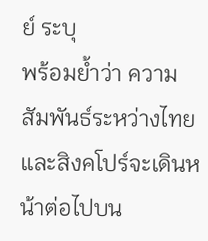ย์ ระบุ
พร้อมย้ำว่า ความสัมพันธ์ระหว่างไทยและสิงคโปร์จะเดินหน้าต่อไปบน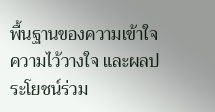พื้นฐานของความเข้าใจ ความไว้วางใจ และผลประโยชน์ร่วม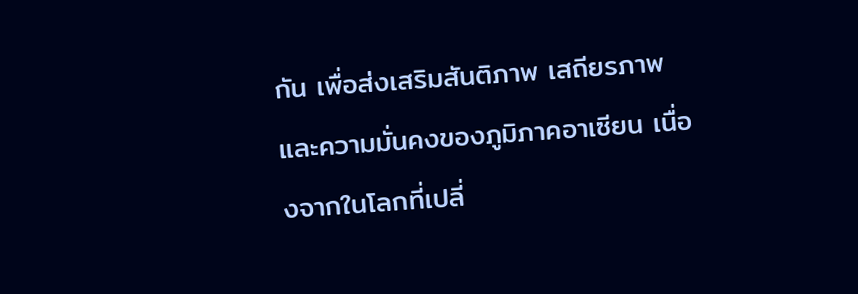กัน เพื่อส่งเสริมสันติภาพ เสถียรภาพ และความมั่นคงของภูมิภาคอาเซียน เนื่องจากในโลกที่เปลี่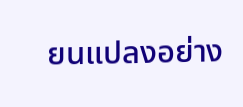ยนแปลงอย่าง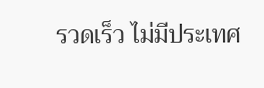รวดเร็ว ไม่มีประเทศ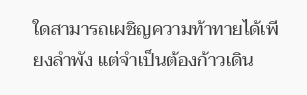ใดสามารถเผชิญความท้าทายได้เพียงลำพัง แต่จำเป็นต้องก้าวเดิน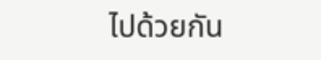ไปด้วยกัน